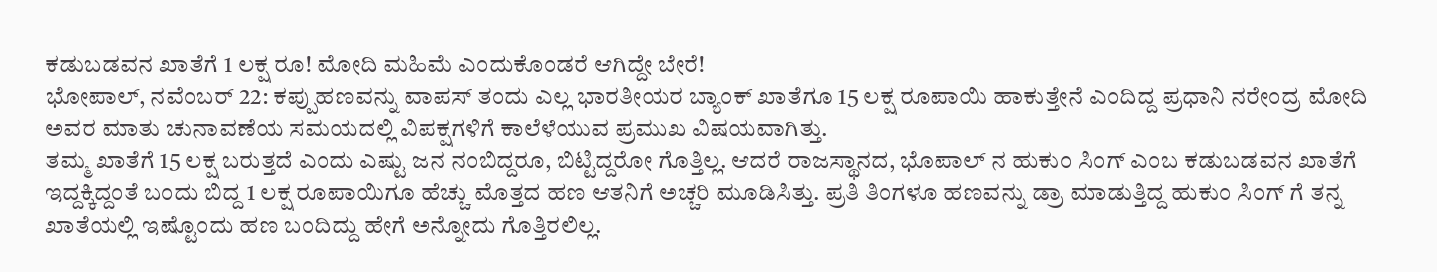ಕಡುಬಡವನ ಖಾತೆಗೆ 1 ಲಕ್ಷ ರೂ! ಮೋದಿ ಮಹಿಮೆ ಎಂದುಕೊಂಡರೆ ಆಗಿದ್ದೇ ಬೇರೆ!
ಭೋಪಾಲ್, ನವೆಂಬರ್ 22: ಕಪ್ಪುಹಣವನ್ನು ವಾಪಸ್ ತಂದು ಎಲ್ಲ ಭಾರತೀಯರ ಬ್ಯಾಂಕ್ ಖಾತೆಗೂ 15 ಲಕ್ಷ ರೂಪಾಯಿ ಹಾಕುತ್ತೇನೆ ಎಂದಿದ್ದ ಪ್ರಧಾನಿ ನರೇಂದ್ರ ಮೋದಿ ಅವರ ಮಾತು ಚುನಾವಣೆಯ ಸಮಯದಲ್ಲಿ ವಿಪಕ್ಷಗಳಿಗೆ ಕಾಲೆಳೆಯುವ ಪ್ರಮುಖ ವಿಷಯವಾಗಿತ್ತು.
ತಮ್ಮ ಖಾತೆಗೆ 15 ಲಕ್ಷ ಬರುತ್ತದೆ ಎಂದು ಎಷ್ಟು ಜನ ನಂಬಿದ್ದರೂ, ಬಿಟ್ಟಿದ್ದರೋ ಗೊತ್ತಿಲ್ಲ. ಆದರೆ ರಾಜಸ್ಥಾನದ, ಭೊಪಾಲ್ ನ ಹುಕುಂ ಸಿಂಗ್ ಎಂಬ ಕಡುಬಡವನ ಖಾತೆಗೆ ಇದ್ದಕ್ಕಿದ್ದಂತೆ ಬಂದು ಬಿದ್ದ 1 ಲಕ್ಷ ರೂಪಾಯಿಗೂ ಹೆಚ್ಚು ಮೊತ್ತದ ಹಣ ಆತನಿಗೆ ಅಚ್ಚರಿ ಮೂಡಿಸಿತ್ತು. ಪ್ರತಿ ತಿಂಗಳೂ ಹಣವನ್ನು ಡ್ರಾ ಮಾಡುತ್ತಿದ್ದ ಹುಕುಂ ಸಿಂಗ್ ಗೆ ತನ್ನ ಖಾತೆಯಲ್ಲಿ ಇಷ್ಟೊಂದು ಹಣ ಬಂದಿದ್ದು ಹೇಗೆ ಅನ್ನೋದು ಗೊತ್ತಿರಲಿಲ್ಲ.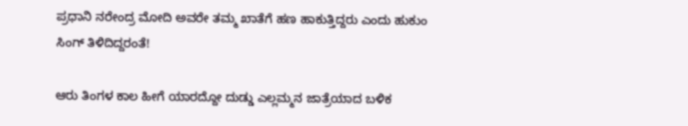ಪ್ರಧಾನಿ ನರೇಂದ್ರ ಮೋದಿ ಅವರೇ ತಮ್ಮ ಖಾತೆಗೆ ಹಣ ಹಾಕುತ್ತಿದ್ದರು ಎಂದು ಹುಕುಂ ಸಿಂಗ್ ತಿಳಿದಿದ್ದರಂತೆ!

ಆರು ತಿಂಗಳ ಕಾಲ ಹೀಗೆ ಯಾರದ್ದೋ ದುಡ್ಡು ಎಲ್ಲಮ್ಮನ ಜಾತ್ರೆಯಾದ ಬಳಿಕ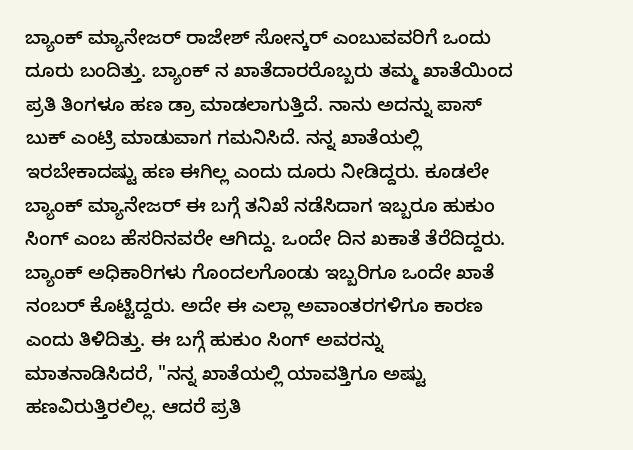ಬ್ಯಾಂಕ್ ಮ್ಯಾನೇಜರ್ ರಾಜೇಶ್ ಸೋನ್ಕರ್ ಎಂಬುವವರಿಗೆ ಒಂದು ದೂರು ಬಂದಿತ್ತು. ಬ್ಯಾಂಕ್ ನ ಖಾತೆದಾರರೊಬ್ಬರು ತಮ್ಮ ಖಾತೆಯಿಂದ ಪ್ರತಿ ತಿಂಗಳೂ ಹಣ ಡ್ರಾ ಮಾಡಲಾಗುತ್ತಿದೆ. ನಾನು ಅದನ್ನು ಪಾಸ್ ಬುಕ್ ಎಂಟ್ರಿ ಮಾಡುವಾಗ ಗಮನಿಸಿದೆ. ನನ್ನ ಖಾತೆಯಲ್ಲಿ ಇರಬೇಕಾದಷ್ಟು ಹಣ ಈಗಿಲ್ಲ ಎಂದು ದೂರು ನೀಡಿದ್ದರು. ಕೂಡಲೇ ಬ್ಯಾಂಕ್ ಮ್ಯಾನೇಜರ್ ಈ ಬಗ್ಗೆ ತನಿಖೆ ನಡೆಸಿದಾಗ ಇಬ್ಬರೂ ಹುಕುಂ ಸಿಂಗ್ ಎಂಬ ಹೆಸರಿನವರೇ ಆಗಿದ್ದು. ಒಂದೇ ದಿನ ಖಕಾತೆ ತೆರೆದಿದ್ದರು. ಬ್ಯಾಂಕ್ ಅಧಿಕಾರಿಗಳು ಗೊಂದಲಗೊಂಡು ಇಬ್ಬರಿಗೂ ಒಂದೇ ಖಾತೆ ನಂಬರ್ ಕೊಟ್ಟಿದ್ದರು. ಅದೇ ಈ ಎಲ್ಲಾ ಅವಾಂತರಗಳಿಗೂ ಕಾರಣ ಎಂದು ತಿಳಿದಿತ್ತು. ಈ ಬಗ್ಗೆ ಹುಕುಂ ಸಿಂಗ್ ಅವರನ್ನು ಮಾತನಾಡಿಸಿದರೆ, "ನನ್ನ ಖಾತೆಯಲ್ಲಿ ಯಾವತ್ತಿಗೂ ಅಷ್ಟು ಹಣವಿರುತ್ತಿರಲಿಲ್ಲ. ಆದರೆ ಪ್ರತಿ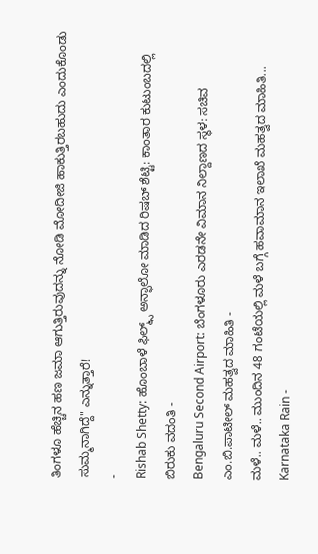ತಿಂಗಳೂ ಹೆಚ್ಚಿನ ಹಣ ಜಮಾ ಆಗುತ್ತಿರುವುದನ್ನು ನೋಡಿ ಮೋದೀಜಿ ಹಾಕುತ್ತಿರಬಹುದು ಎಂದುಕೊಂಡು ಸುಮ್ಮನಾಗಿದ್ದೆ" ಎನ್ನುತ್ತಾರೆ!
-
Rishab Shetty: ಹೊಂಬಾಳೆ ಫಿಲ್ಮ್ಸ್ ಅನ್ಫಾಲೋ ಮಾಡಿದ ರಿಷಬ್ ಶೆಟ್ಟಿ: ಕಾಂತಾರ ಕುಟುಂಬದಲ್ಲಿ ಬಿರುಕು ವದಂತಿ -
Bengaluru Second Airport: ಬೆಂಗಳೂರು ಎರಡನೇ ವಿಮಾನ ನಿಲ್ದಾಣದ ಸ್ಥಳ: ಸಚಿವ ಎಂ.ಬಿ.ಪಾಟೀಲ್ ಮಹತ್ವದ ಮಾಹಿತಿ -
ಮಳೆ.. ಮಳೆ.. ಮುಂದಿನ 48 ಗಂಟೆಯಲ್ಲಿ ಮಳೆ ಬಗ್ಗೆ ಹವಾಮಾನ ಇಲಾಖೆ ಮಹತ್ವದ ಮಾಹಿತಿ... Karnataka Rain -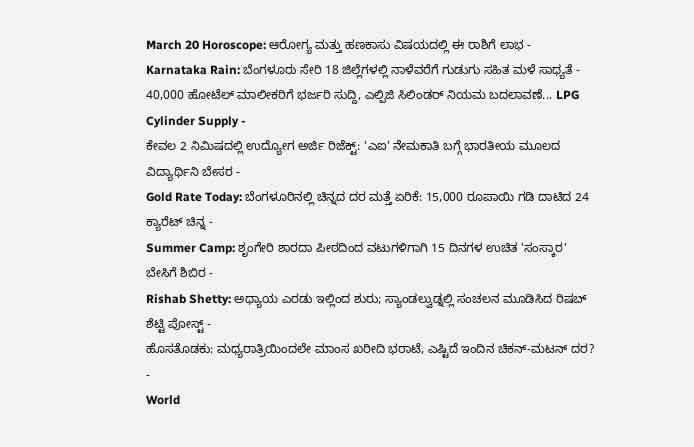March 20 Horoscope: ಆರೋಗ್ಯ ಮತ್ತು ಹಣಕಾಸು ವಿಷಯದಲ್ಲಿ ಈ ರಾಶಿಗೆ ಲಾಭ -
Karnataka Rain: ಬೆಂಗಳೂರು ಸೇರಿ 18 ಜಿಲ್ಲೆಗಳಲ್ಲಿ ನಾಳೆವರೆಗೆ ಗುಡುಗು ಸಹಿತ ಮಳೆ ಸಾಧ್ಯತೆ -
40,000 ಹೋಟೆಲ್ ಮಾಲೀಕರಿಗೆ ಭರ್ಜರಿ ಸುದ್ದಿ, ಎಲ್ಪಿಜಿ ಸಿಲಿಂಡರ್ ನಿಯಮ ಬದಲಾವಣೆ... LPG Cylinder Supply -
ಕೇವಲ 2 ನಿಮಿಷದಲ್ಲಿ ಉದ್ಯೋಗ ಅರ್ಜಿ ರಿಜೆಕ್ಟ್: 'ಎಐ' ನೇಮಕಾತಿ ಬಗ್ಗೆ ಭಾರತೀಯ ಮೂಲದ ವಿದ್ಯಾರ್ಥಿನಿ ಬೇಸರ -
Gold Rate Today: ಬೆಂಗಳೂರಿನಲ್ಲಿ ಚಿನ್ನದ ದರ ಮತ್ತೆ ಏರಿಕೆ: 15,000 ರೂಪಾಯಿ ಗಡಿ ದಾಟಿದ 24 ಕ್ಯಾರೆಟ್ ಚಿನ್ನ -
Summer Camp: ಶೃಂಗೇರಿ ಶಾರದಾ ಪೀಠದಿಂದ ವಟುಗಳಿಗಾಗಿ 15 ದಿನಗಳ ಉಚಿತ 'ಸಂಸ್ಕಾರ' ಬೇಸಿಗೆ ಶಿಬಿರ -
Rishab Shetty: ಅಧ್ಯಾಯ ಎರಡು ಇಲ್ಲಿಂದ ಶುರು; ಸ್ಯಾಂಡಲ್ವುಡ್ನಲ್ಲಿ ಸಂಚಲನ ಮೂಡಿಸಿದ ರಿಷಬ್ ಶೆಟ್ಟಿ ಪೋಸ್ಟ್ -
ಹೊಸತೊಡಕು: ಮಧ್ಯರಾತ್ರಿಯಿಂದಲೇ ಮಾಂಸ ಖರೀದಿ ಭರಾಟೆ, ಎಷ್ಟಿದೆ ಇಂದಿನ ಚಿಕನ್-ಮಟನ್ ದರ? -
World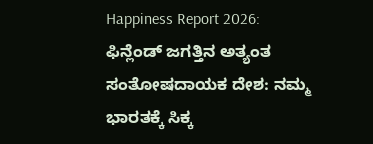Happiness Report 2026: ಫಿನ್ಲೆಂಡ್ ಜಗತ್ತಿನ ಅತ್ಯಂತ ಸಂತೋಷದಾಯಕ ದೇಶ: ನಮ್ಮ ಭಾರತಕ್ಕೆ ಸಿಕ್ಕ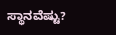ಸ್ಥಾನವೆಷ್ಟು?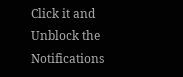Click it and Unblock the Notifications